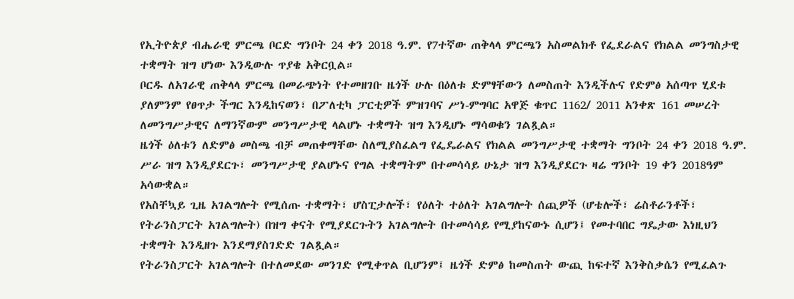የኢትዮጵያ ብሔራዊ ምርጫ ቦርድ ግንቦት 24 ቀን 2018 ዓ.ም. የ7ተኛው ጠቅላላ ምርጫን አስመልክቶ የፌደራልና የክልል መንግስታዊ ተቋማት ዝግ ሆነው እንዲውሉ ጥያቄ አቅርቧል።
ቦርዱ ለአገራዊ ጠቅላላ ምርጫ በመራጭነት የተመዘገቡ ዜጎች ሁሉ በዕለቱ ድምፃቸውን ለመስጠት እንዲችሉና የድምፅ አሰጣጥ ሂደቱ ያለምንም የፀጥታ ችግር እንዲከናወን፣ በፖለቲካ ፓርቲዎች ምዝገባና ሥነ-ምግባር አዋጅ ቁጥር 1162/ 2011 አንቀጽ 161 መሠረት ለመንግሥታዊና ለማንኛውም መንግሥታዊ ላልሆኑ ተቋማት ዝግ እንዲሆኑ ማሳወቁን ገልጿል።
ዜጎች ዕለቱን ለድምፅ መስጫ ብቻ መጠቀማቸው ስለሚያስፈልግ የፌዴራልና የክልል መንግሥታዊ ተቋማት ግንቦት 24 ቀን 2018 ዓ.ም. ሥራ ዝግ እንዲያደርጉ፣ መንግሥታዊ ያልሆኑና የግል ተቋማትም በተመሳሳይ ሁኔታ ዝግ እንዲያደርጉ ዛሬ ግንቦት 19 ቀን 2018ዓም አሳውቋል።
የአስቸኳይ ጊዜ አገልግሎት የሚሰጡ ተቋማት፣ ሆስፒታሎች፣ የዕለት ተዕለት አገልግሎት ሰጪዎች (ሆቴሎች፣ ሬስቶራንቶች፣ የትራንስፓርት አገልግሎት) በዝግ ቀናት የሚያደርጉትን አገልግሎት በተመሳሳይ የሚያከናውኑ ሲሆን፤ የመተባበር ግዴታው እነዚህን ተቋማት እንዲዘጉ እንደማያስገድድ ገልጿል።
የትራንስፓርት አገልግሎት በተለመደው መንገድ የሚቀጥል ቢሆንም፤ ዜጎች ድምፅ ከመስጠት ውጪ ከፍተኛ እንቅስቃሴን የሚፈልጉ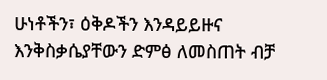ሁነቶችን፣ ዕቅዶችን እንዳይይዙና እንቅስቃሴያቸውን ድምፅ ለመስጠት ብቻ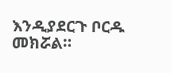እንዲያደርጉ ቦርዱ መክሯል።